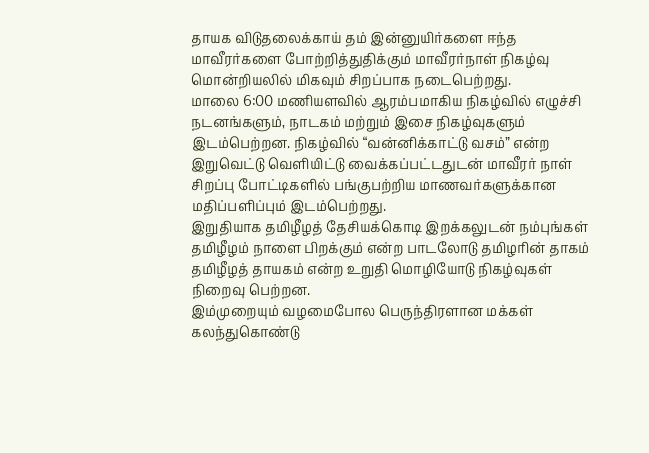தாயக விடுதலைக்காய் தம் இன்னுயிர்களை ஈந்த மாவீரர்களை போற்றித்துதிக்கும் மாவீரர்நாள் நிகழ்வு மொன்றியலில் மிகவும் சிறப்பாக நடைபெற்றது.
மாலை 6:00 மணியளவில் ஆரம்பமாகிய நிகழ்வில் எழுச்சி நடனங்களும், நாடகம் மற்றும் இசை நிகழ்வுகளும் இடம்பெற்றன. நிகழ்வில் “வன்னிக்காட்டு வசம்” என்ற இறுவெட்டு வெளியிட்டு வைக்கப்பட்டதுடன் மாவீரர் நாள் சிறப்பு போட்டிகளில் பங்குபற்றிய மாணவர்களுக்கான மதிப்பளிப்பும் இடம்பெற்றது.
இறுதியாக தமிழீழத் தேசியக்கொடி இறக்கலுடன் நம்புங்கள் தமிழீழம் நாளை பிறக்கும் என்ற பாடலோடு தமிழரின் தாகம் தமிழீழத் தாயகம் என்ற உறுதி மொழியோடு நிகழ்வுகள் நிறைவு பெற்றன.
இம்முறையும் வழமைபோல பெருந்திரளான மக்கள் கலந்துகொண்டு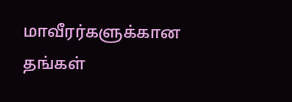மாவீரர்களுக்கான தங்கள்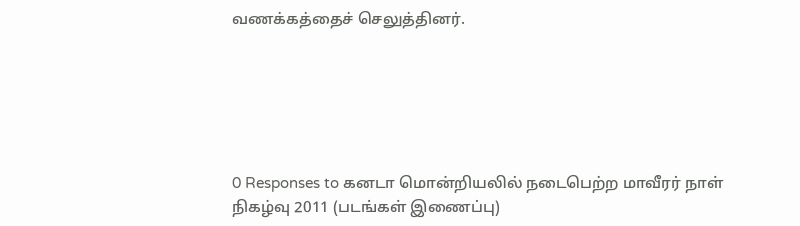வணக்கத்தைச் செலுத்தினர்.






0 Responses to கனடா மொன்றியலில் நடைபெற்ற மாவீரர் நாள் நிகழ்வு 2011 (படங்கள் இணைப்பு)